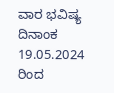ವಾರ ಭವಿಷ್ಯ ದಿನಾಂಕ 19.05.2024 ರಿಂದ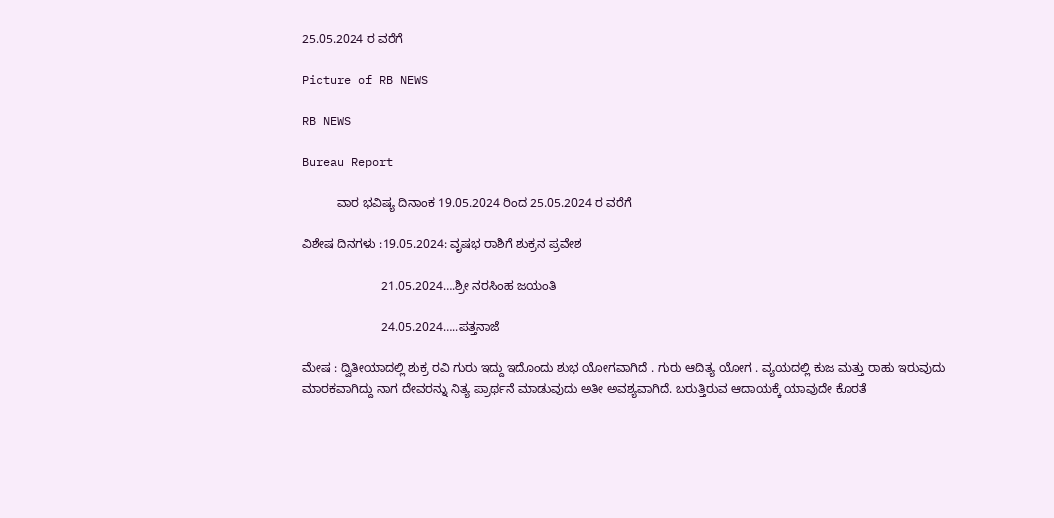25.05.2024 ರ ವರೆಗೆ

Picture of RB NEWS

RB NEWS

Bureau Report

          ವಾರ ಭವಿಷ್ಯ ದಿನಾಂಕ 19.05.2024 ರಿಂದ 25.05.2024 ರ ವರೆಗೆ

ವಿಶೇಷ ದಿನಗಳು :19.05.2024: ವೃಷಭ ರಾಶಿಗೆ ಶುಕ್ರನ ಪ್ರವೇಶ

                       21.05.2024….ಶ್ರೀ ನರಸಿಂಹ ಜಯಂತಿ

                       24.05.2024…..ಪತ್ತನಾಜೆ

ಮೇಷ : ದ್ವಿತೀಯಾದಲ್ಲಿ ಶುಕ್ರ ರವಿ ಗುರು ಇದ್ದು ಇದೊಂದು ಶುಭ ಯೋಗವಾಗಿದೆ . ಗುರು ಆದಿತ್ಯ ಯೋಗ . ವ್ಯಯದಲ್ಲಿ ಕುಜ ಮತ್ತು ರಾಹು ಇರುವುದು ಮಾರಕವಾಗಿದ್ದು ನಾಗ ದೇವರನ್ನು ನಿತ್ಯ ಪ್ರಾರ್ಥನೆ ಮಾಡುವುದು ಅತೀ ಅವಶ್ಯವಾಗಿದೆ. ಬರುತ್ತಿರುವ ಆದಾಯಕ್ಕೆ ಯಾವುದೇ ಕೊರತೆ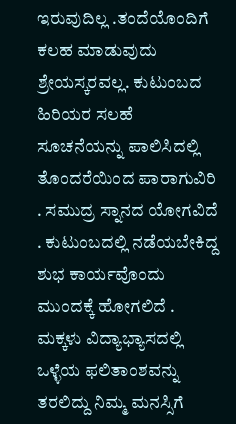ಇರುವುದಿಲ್ಲ .ತಂದೆಯೊಂದಿಗೆ ಕಲಹ ಮಾಡುವುದು ಶ್ರೇಯಸ್ಕರವಲ್ಲ. ಕುಟುಂಬದ ಹಿರಿಯರ ಸಲಹೆ ಸೂಚನೆಯನ್ನು ಪಾಲಿಸಿದಲ್ಲಿ ತೊಂದರೆಯಿಂದ ಪಾರಾಗುವಿರಿ . ಸಮುದ್ರ ಸ್ನಾನದ ಯೋಗವಿದೆ . ಕುಟುಂಬದಲ್ಲಿ ನಡೆಯಬೇಕಿದ್ದ ಶುಭ ಕಾರ್ಯವೊಂದು ಮುಂದಕ್ಕೆ ಹೋಗಲಿದೆ . ಮಕ್ಕಳು ವಿದ್ಯಾಭ್ಯಾಸದಲ್ಲಿ ಒಳ್ಳೆಯ ಫಲಿತಾಂಶವನ್ನು ತರಲಿದ್ದು ನಿಮ್ಮ ಮನಸ್ಸಿಗೆ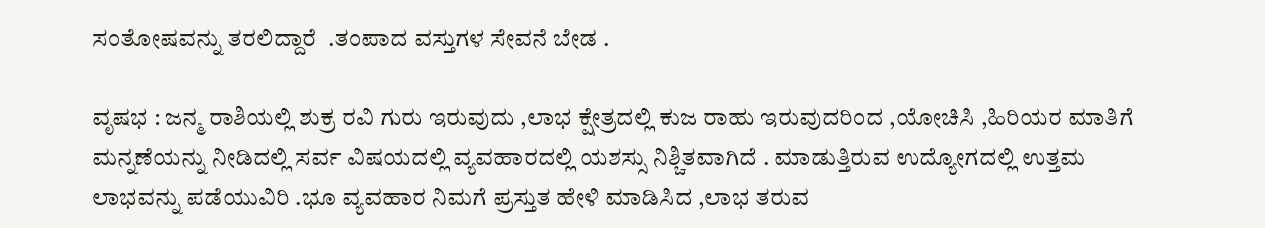ಸಂತೋಷವನ್ನು ತರಲಿದ್ದಾರೆ  .ತಂಪಾದ ವಸ್ತುಗಳ ಸೇವನೆ ಬೇಡ .

ವೃಷಭ : ಜನ್ಮ ರಾಶಿಯಲ್ಲಿ ಶುಕ್ರ ರವಿ ಗುರು ಇರುವುದು ,ಲಾಭ ಕ್ಷೇತ್ರದಲ್ಲಿ ಕುಜ ರಾಹು ಇರುವುದರಿಂದ ,ಯೋಚಿಸಿ ,ಹಿರಿಯರ ಮಾತಿಗೆ ಮನ್ನಣೆಯನ್ನು ನೀಡಿದಲ್ಲಿ ಸರ್ವ ವಿಷಯದಲ್ಲಿ ವ್ಯವಹಾರದಲ್ಲಿ ಯಶಸ್ಸು ನಿಶ್ಚಿತವಾಗಿದೆ . ಮಾಡುತ್ತಿರುವ ಉದ್ಯೋಗದಲ್ಲಿ ಉತ್ತಮ ಲಾಭವನ್ನು ಪಡೆಯುವಿರಿ .ಭೂ ವ್ಯವಹಾರ ನಿಮಗೆ ಪ್ರಸ್ತುತ ಹೇಳಿ ಮಾಡಿಸಿದ ,ಲಾಭ ತರುವ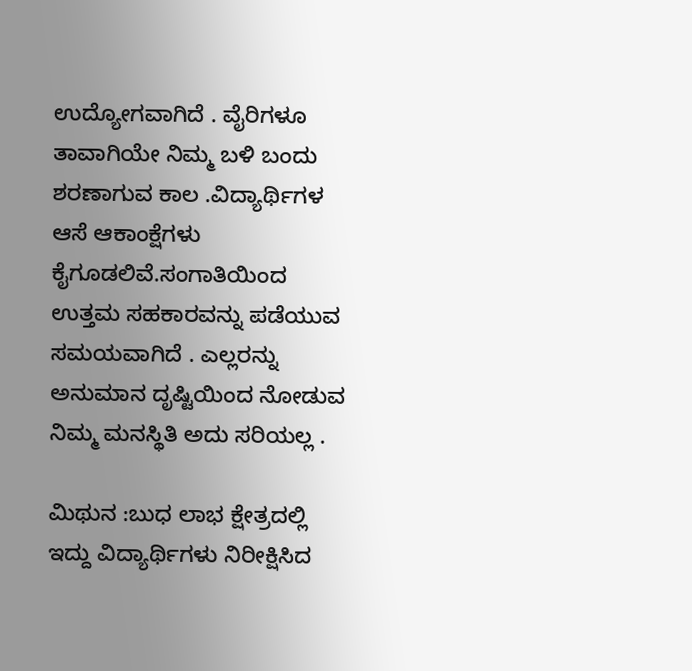ಉದ್ಯೋಗವಾಗಿದೆ . ವೈರಿಗಳೂ ತಾವಾಗಿಯೇ ನಿಮ್ಮ ಬಳಿ ಬಂದು ಶರಣಾಗುವ ಕಾಲ .ವಿದ್ಯಾರ್ಥಿಗಳ ಆಸೆ ಆಕಾಂಕ್ಷೆಗಳು ಕೈಗೂಡಲಿವೆ.ಸಂಗಾತಿಯಿಂದ ಉತ್ತಮ ಸಹಕಾರವನ್ನು ಪಡೆಯುವ ಸಮಯವಾಗಿದೆ . ಎಲ್ಲರನ್ನು ಅನುಮಾನ ದೃಷ್ಟಿಯಿಂದ ನೋಡುವ ನಿಮ್ಮ ಮನಸ್ಥಿತಿ ಅದು ಸರಿಯಲ್ಲ .

ಮಿಥುನ :ಬುಧ ಲಾಭ ಕ್ಷೇತ್ರದಲ್ಲಿ ಇದ್ದು ವಿದ್ಯಾರ್ಥಿಗಳು ನಿರೀಕ್ಷಿಸಿದ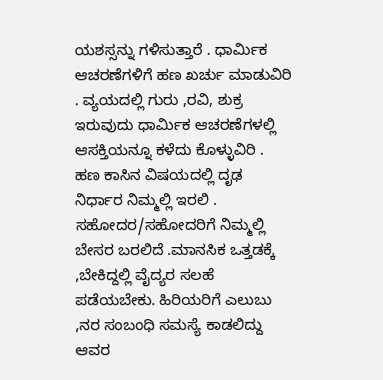ಯಶಸ್ಸನ್ನು ಗಳಿಸುತ್ತಾರೆ . ಧಾರ್ಮಿಕ ಆಚರಣೆಗಳಿಗೆ ಹಣ ಖರ್ಚು ಮಾಡುವಿರಿ . ವ್ಯಯದಲ್ಲಿ ಗುರು ,ರವಿ, ಶುಕ್ರ ಇರುವುದು ಧಾರ್ಮಿಕ ಆಚರಣೆಗಳಲ್ಲಿ ಆಸಕ್ತಿಯನ್ನೂ ಕಳೆದು ಕೊಳ್ಳುವಿರಿ . ಹಣ ಕಾಸಿನ ವಿಷಯದಲ್ಲಿ ದೃಢ ನಿರ್ಧಾರ ನಿಮ್ಮಲ್ಲಿ ಇರಲಿ . ಸಹೋದರ/ಸಹೋದರಿಗೆ ನಿಮ್ಮಲ್ಲಿ ಬೇಸರ ಬರಲಿದೆ .ಮಾನಸಿಕ ಒತ್ತಡಕ್ಕೆ ,ಬೇಕಿದ್ದಲ್ಲಿ ವೈದ್ಯರ ಸಲಹೆ ಪಡೆಯಬೇಕು. ಹಿರಿಯರಿಗೆ ಎಲುಬು ,ನರ ಸಂಬಂಧಿ ಸಮಸ್ಯೆ ಕಾಡಲಿದ್ದು ಆವರ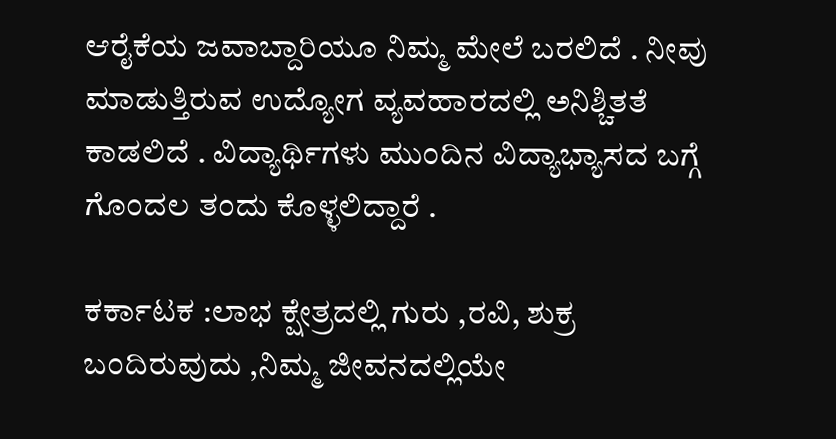ಆರೈಕೆಯ ಜವಾಬ್ದಾರಿಯೂ ನಿಮ್ಮ ಮೇಲೆ ಬರಲಿದೆ . ನೀವು ಮಾಡುತ್ತಿರುವ ಉದ್ಯೋಗ ವ್ಯವಹಾರದಲ್ಲಿ ಅನಿಶ್ಚಿತತೆ ಕಾಡಲಿದೆ . ವಿದ್ಯಾರ್ಥಿಗಳು ಮುಂದಿನ ವಿದ್ಯಾಭ್ಯಾಸದ ಬಗ್ಗೆ ಗೊಂದಲ ತಂದು ಕೊಳ್ಳಲಿದ್ದಾರೆ .

ಕರ್ಕಾಟಕ :ಲಾಭ ಕ್ಷೇತ್ರದಲ್ಲಿ ಗುರು ,ರವಿ, ಶುಕ್ರ ಬಂದಿರುವುದು ,ನಿಮ್ಮ ಜೀವನದಲ್ಲಿಯೇ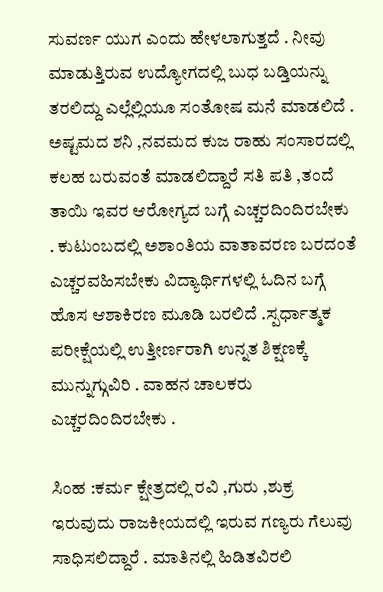ಸುವರ್ಣ ಯುಗ ಎಂದು ಹೇಳಲಾಗುತ್ತದೆ . ನೀವು ಮಾಡುತ್ತಿರುವ ಉದ್ಯೋಗದಲ್ಲಿ ಬುಧ ಬಡ್ತಿಯನ್ನು ತರಲಿದ್ದು ಎಲ್ಲೆಲ್ಲಿಯೂ ಸಂತೋಷ ಮನೆ ಮಾಡಲಿದೆ . ಅಷ್ಟಮದ ಶನಿ ,ನವಮದ ಕುಜ ರಾಹು ಸಂಸಾರದಲ್ಲಿ ಕಲಹ ಬರುವಂತೆ ಮಾಡಲಿದ್ದಾರೆ ಸತಿ ಪತಿ ,ತಂದೆ ತಾಯಿ ಇವರ ಆರೋಗ್ಯದ ಬಗ್ಗೆ ಎಚ್ಚರದಿಂದಿರಬೇಕು . ಕುಟುಂಬದಲ್ಲಿ ಅಶಾಂತಿಯ ವಾತಾವರಣ ಬರದಂತೆ ಎಚ್ಚರವಹಿಸಬೇಕು ವಿದ್ಯಾರ್ಥಿಗಳಲ್ಲಿ ಓದಿನ ಬಗ್ಗೆ ಹೊಸ ಆಶಾಕಿರಣ ಮೂಡಿ ಬರಲಿದೆ .ಸ್ಪರ್ಧಾತ್ಮಕ ಪರೀಕ್ಷೆಯಲ್ಲಿ ಉತ್ತೀರ್ಣರಾಗಿ ಉನ್ನತ ಶಿಕ್ಷಣಕ್ಕೆ ಮುನ್ನುಗ್ಗುವಿರಿ . ವಾಹನ ಚಾಲಕರು ಎಚ್ಚರದಿಂದಿರಬೇಕು .

ಸಿಂಹ :ಕರ್ಮ ಕ್ಷೇತ್ರದಲ್ಲಿ ರವಿ ,ಗುರು ,ಶುಕ್ರ ಇರುವುದು ರಾಜಕೀಯದಲ್ಲಿ ಇರುವ ಗಣ್ಯರು ಗೆಲುವು ಸಾಧಿಸಲಿದ್ದಾರೆ . ಮಾತಿನಲ್ಲಿ ಹಿಡಿತವಿರಲಿ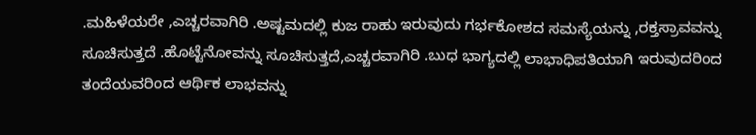.ಮಹಿಳೆಯರೇ ,ಎಚ್ಚರವಾಗಿರಿ .ಅಷ್ಟಮದಲ್ಲಿ ಕುಜ ರಾಹು ಇರುವುದು ಗರ್ಭಕೋಶದ ಸಮಸ್ಯೆಯನ್ನು ,ರಕ್ತಸ್ರಾವವನ್ನು ಸೂಚಿಸುತ್ತದೆ .ಹೊಟ್ಟೆನೋವನ್ನು ಸೂಚಿಸುತ್ತದೆ,ಎಚ್ಚರವಾಗಿರಿ .ಬುಧ ಭಾಗ್ಯದಲ್ಲಿ ಲಾಭಾಧಿಪತಿಯಾಗಿ ಇರುವುದರಿಂದ ತಂದೆಯವರಿಂದ ಆರ್ಥಿಕ ಲಾಭವನ್ನು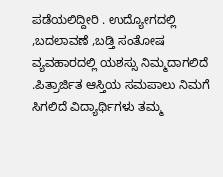ಪಡೆಯಲಿದ್ದೀರಿ . ಉದ್ಯೋಗದಲ್ಲಿ ,ಬದಲಾವಣೆ ,ಬಡ್ತಿ ಸಂತೋಷ ವ್ಯವಹಾರದಲ್ಲಿ ಯಶಸ್ಸು ನಿಮ್ಮದಾಗಲಿದೆ .ಪಿತ್ರಾರ್ಜಿತ ಆಸ್ತಿಯ ಸಮಪಾಲು ನಿಮಗೆ ಸಿಗಲಿದೆ ವಿದ್ಯಾರ್ಥಿಗಳು ತಮ್ಮ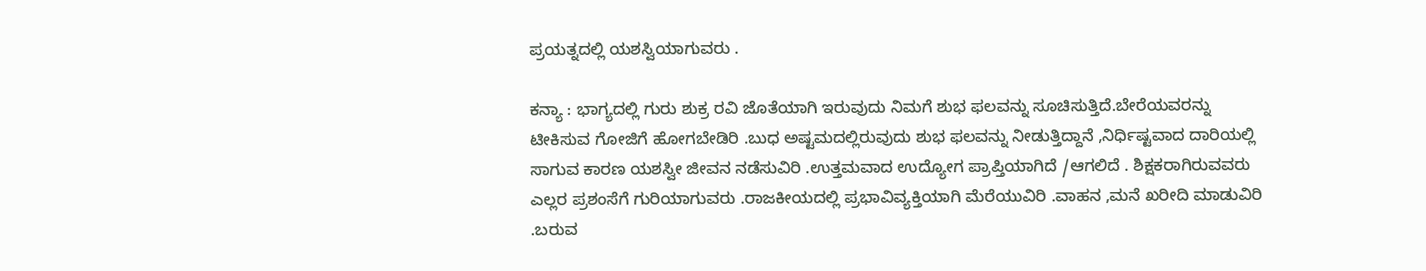ಪ್ರಯತ್ನದಲ್ಲಿ ಯಶಸ್ವಿಯಾಗುವರು .

ಕನ್ಯಾ : ಭಾಗ್ಯದಲ್ಲಿ ಗುರು ಶುಕ್ರ ರವಿ ಜೊತೆಯಾಗಿ ಇರುವುದು ನಿಮಗೆ ಶುಭ ಫಲವನ್ನು ಸೂಚಿಸುತ್ತಿದೆ.ಬೇರೆಯವರನ್ನು ಟೀಕಿಸುವ ಗೋಜಿಗೆ ಹೋಗಬೇಡಿರಿ .ಬುಧ ಅಷ್ಟಮದಲ್ಲಿರುವುದು ಶುಭ ಫಲವನ್ನು ನೀಡುತ್ತಿದ್ದಾನೆ ,ನಿರ್ಧಿಷ್ಟವಾದ ದಾರಿಯಲ್ಲಿ ಸಾಗುವ ಕಾರಣ ಯಶಸ್ವೀ ಜೀವನ ನಡೆಸುವಿರಿ .ಉತ್ತಮವಾದ ಉದ್ಯೋಗ ಪ್ರಾಪ್ತಿಯಾಗಿದೆ /ಆಗಲಿದೆ . ಶಿಕ್ಷಕರಾಗಿರುವವರು ಎಲ್ಲರ ಪ್ರಶಂಸೆಗೆ ಗುರಿಯಾಗುವರು .ರಾಜಕೀಯದಲ್ಲಿ ಪ್ರಭಾವಿವ್ಯಕ್ತಿಯಾಗಿ ಮೆರೆಯುವಿರಿ .ವಾಹನ ,ಮನೆ ಖರೀದಿ ಮಾಡುವಿರಿ .ಬರುವ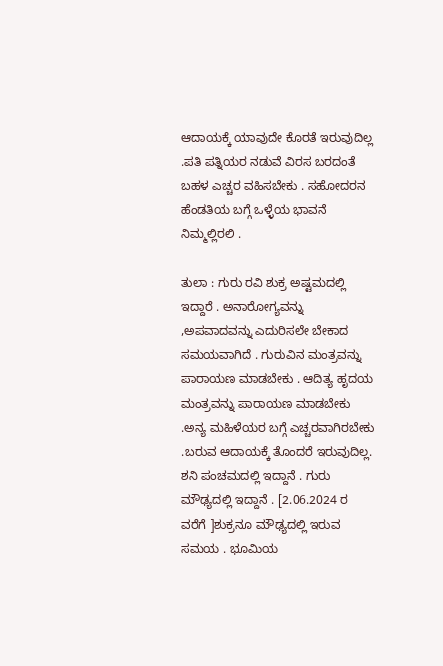ಆದಾಯಕ್ಕೆ ಯಾವುದೇ ಕೊರತೆ ಇರುವುದಿಲ್ಲ .ಪತಿ ಪತ್ನಿಯರ ನಡುವೆ ವಿರಸ ಬರದಂತೆ ಬಹಳ ಎಚ್ಚರ ವಹಿಸಬೇಕು . ಸಹೋದರನ ಹೆಂಡತಿಯ ಬಗ್ಗೆ ಒಳ್ಳೆಯ ಭಾವನೆ ನಿಮ್ಮಲ್ಲಿರಲಿ .

ತುಲಾ : ಗುರು ರವಿ ಶುಕ್ರ ಅಷ್ಟಮದಲ್ಲಿ ಇದ್ದಾರೆ . ಅನಾರೋಗ್ಯವನ್ನು ,ಅಪವಾದವನ್ನು ಎದುರಿಸಲೇ ಬೇಕಾದ ಸಮಯವಾಗಿದೆ . ಗುರುವಿನ ಮಂತ್ರವನ್ನು ಪಾರಾಯಣ ಮಾಡಬೇಕು . ಆದಿತ್ಯ ಹೃದಯ ಮಂತ್ರವನ್ನು ಪಾರಾಯಣ ಮಾಡಬೇಕು .ಅನ್ಯ ಮಹಿಳೆಯರ ಬಗ್ಗೆ ಎಚ್ಚರವಾಗಿರಬೇಕು .ಬರುವ ಆದಾಯಕ್ಕೆ ತೊಂದರೆ ಇರುವುದಿಲ್ಲ. ಶನಿ ಪಂಚಮದಲ್ಲಿ ಇದ್ದಾನೆ . ಗುರು ಮೌಢ್ಯದಲ್ಲಿ ಇದ್ದಾನೆ . [2.06.2024 ರ ವರೆಗೆ ]ಶುಕ್ರನೂ ಮೌಢ್ಯದಲ್ಲಿ ಇರುವ ಸಮಯ . ಭೂಮಿಯ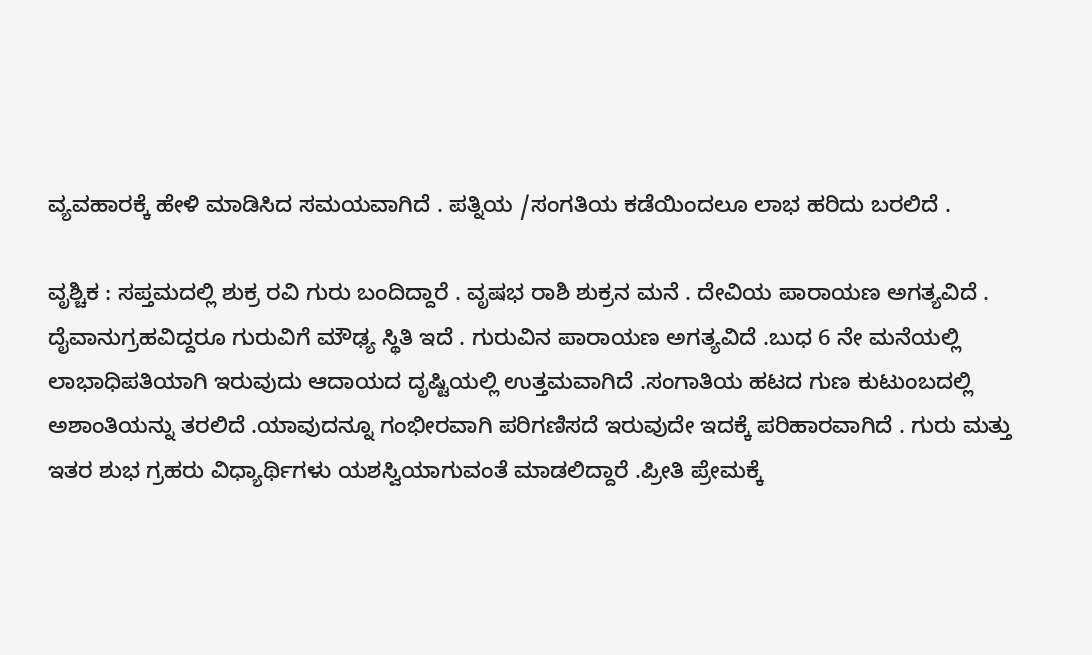ವ್ಯವಹಾರಕ್ಕೆ ಹೇಳಿ ಮಾಡಿಸಿದ ಸಮಯವಾಗಿದೆ . ಪತ್ನಿಯ /ಸಂಗತಿಯ ಕಡೆಯಿಂದಲೂ ಲಾಭ ಹರಿದು ಬರಲಿದೆ .

ವೃಶ್ಚಿಕ : ಸಪ್ತಮದಲ್ಲಿ ಶುಕ್ರ ರವಿ ಗುರು ಬಂದಿದ್ದಾರೆ . ವೃಷಭ ರಾಶಿ ಶುಕ್ರನ ಮನೆ . ದೇವಿಯ ಪಾರಾಯಣ ಅಗತ್ಯವಿದೆ . ದೈವಾನುಗ್ರಹವಿದ್ದರೂ ಗುರುವಿಗೆ ಮೌಢ್ಯ ಸ್ಥಿತಿ ಇದೆ . ಗುರುವಿನ ಪಾರಾಯಣ ಅಗತ್ಯವಿದೆ .ಬುಧ 6 ನೇ ಮನೆಯಲ್ಲಿ ಲಾಭಾಧಿಪತಿಯಾಗಿ ಇರುವುದು ಆದಾಯದ ದೃಷ್ಟಿಯಲ್ಲಿ ಉತ್ತಮವಾಗಿದೆ .ಸಂಗಾತಿಯ ಹಟದ ಗುಣ ಕುಟುಂಬದಲ್ಲಿ ಅಶಾಂತಿಯನ್ನು ತರಲಿದೆ .ಯಾವುದನ್ನೂ ಗಂಭೀರವಾಗಿ ಪರಿಗಣಿಸದೆ ಇರುವುದೇ ಇದಕ್ಕೆ ಪರಿಹಾರವಾಗಿದೆ . ಗುರು ಮತ್ತು ಇತರ ಶುಭ ಗ್ರಹರು ವಿಧ್ಯಾರ್ಥಿಗಳು ಯಶಸ್ವಿಯಾಗುವಂತೆ ಮಾಡಲಿದ್ದಾರೆ .ಪ್ರೀತಿ ಪ್ರೇಮಕ್ಕೆ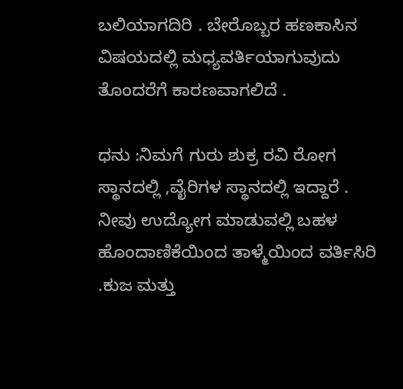ಬಲಿಯಾಗದಿರಿ . ಬೇರೊಬ್ಬರ ಹಣಕಾಸಿನ ವಿಷಯದಲ್ಲಿ ಮಧ್ಯವರ್ತಿಯಾಗುವುದು ತೊಂದರೆಗೆ ಕಾರಣವಾಗಲಿದೆ .

ಧನು :ನಿಮಗೆ ಗುರು ಶುಕ್ರ ರವಿ ರೋಗ ಸ್ಥಾನದಲ್ಲಿ ,ವೈರಿಗಳ ಸ್ಥಾನದಲ್ಲಿ ಇದ್ದಾರೆ . ನೀವು ಉದ್ಯೋಗ ಮಾಡುವಲ್ಲಿ ಬಹಳ ಹೊಂದಾಣಿಕೆಯಿಂದ ತಾಳ್ಮೆಯಿಂದ ವರ್ತಿಸಿರಿ .ಕುಜ ಮತ್ತು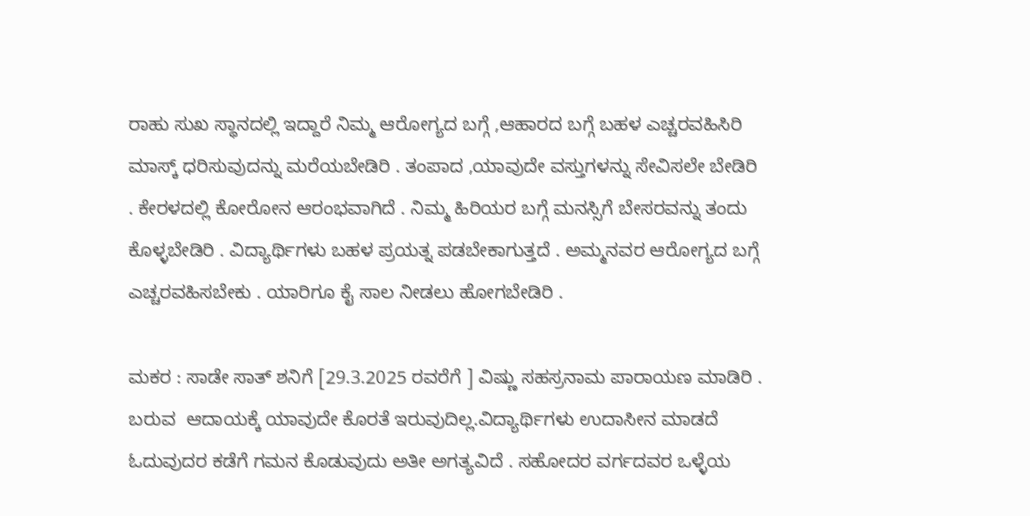ರಾಹು ಸುಖ ಸ್ಥಾನದಲ್ಲಿ ಇದ್ದಾರೆ ನಿಮ್ಮ ಆರೋಗ್ಯದ ಬಗ್ಗೆ ,ಆಹಾರದ ಬಗ್ಗೆ ಬಹಳ ಎಚ್ಚರವಹಿಸಿರಿ ಮಾಸ್ಕ್ ಧರಿಸುವುದನ್ನು ಮರೆಯಬೇಡಿರಿ . ತಂಪಾದ ,ಯಾವುದೇ ವಸ್ತುಗಳನ್ನು ಸೇವಿಸಲೇ ಬೇಡಿರಿ . ಕೇರಳದಲ್ಲಿ ಕೋರೋನ ಆರಂಭವಾಗಿದೆ . ನಿಮ್ಮ ಹಿರಿಯರ ಬಗ್ಗೆ ಮನಸ್ಸಿಗೆ ಬೇಸರವನ್ನು ತಂದು ಕೊಳ್ಳಬೇಡಿರಿ . ವಿದ್ಯಾರ್ಥಿಗಳು ಬಹಳ ಪ್ರಯತ್ನ ಪಡಬೇಕಾಗುತ್ತದೆ . ಅಮ್ಮನವರ ಆರೋಗ್ಯದ ಬಗ್ಗೆ ಎಚ್ಚರವಹಿಸಬೇಕು . ಯಾರಿಗೂ ಕೈ ಸಾಲ ನೀಡಲು ಹೋಗಬೇಡಿರಿ .

ಮಕರ : ಸಾಡೇ ಸಾತ್ ಶನಿಗೆ [29.3.2025 ರವರೆಗೆ ] ವಿಷ್ಣು ಸಹಸ್ರನಾಮ ಪಾರಾಯಣ ಮಾಡಿರಿ . ಬರುವ  ಆದಾಯಕ್ಕೆ ಯಾವುದೇ ಕೊರತೆ ಇರುವುದಿಲ್ಲ.ವಿದ್ಯಾರ್ಥಿಗಳು ಉದಾಸೀನ ಮಾಡದೆ ಓದುವುದರ ಕಡೆಗೆ ಗಮನ ಕೊಡುವುದು ಅತೀ ಅಗತ್ಯವಿದೆ . ಸಹೋದರ ವರ್ಗದವರ ಒಳ್ಳೆಯ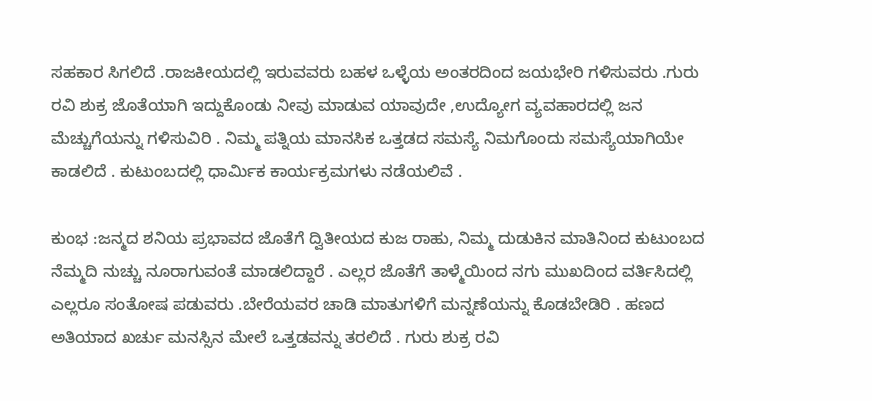ಸಹಕಾರ ಸಿಗಲಿದೆ .ರಾಜಕೀಯದಲ್ಲಿ ಇರುವವರು ಬಹಳ ಒಳ್ಳೆಯ ಅಂತರದಿಂದ ಜಯಭೇರಿ ಗಳಿಸುವರು .ಗುರು ರವಿ ಶುಕ್ರ ಜೊತೆಯಾಗಿ ಇದ್ದುಕೊಂಡು ನೀವು ಮಾಡುವ ಯಾವುದೇ ,ಉದ್ಯೋಗ ವ್ಯವಹಾರದಲ್ಲಿ ಜನ ಮೆಚ್ಚುಗೆಯನ್ನು ಗಳಿಸುವಿರಿ . ನಿಮ್ಮ ಪತ್ನಿಯ ಮಾನಸಿಕ ಒತ್ತಡದ ಸಮಸ್ಯೆ ನಿಮಗೊಂದು ಸಮಸ್ಯೆಯಾಗಿಯೇ ಕಾಡಲಿದೆ . ಕುಟುಂಬದಲ್ಲಿ ಧಾರ್ಮಿಕ ಕಾರ್ಯಕ್ರಮಗಳು ನಡೆಯಲಿವೆ .

ಕುಂಭ :ಜನ್ಮದ ಶನಿಯ ಪ್ರಭಾವದ ಜೊತೆಗೆ ದ್ವಿತೀಯದ ಕುಜ ರಾಹು, ನಿಮ್ಮ ದುಡುಕಿನ ಮಾತಿನಿಂದ ಕುಟುಂಬದ ನೆಮ್ಮದಿ ನುಚ್ಚು ನೂರಾಗುವಂತೆ ಮಾಡಲಿದ್ದಾರೆ . ಎಲ್ಲರ ಜೊತೆಗೆ ತಾಳ್ಮೆಯಿಂದ ನಗು ಮುಖದಿಂದ ವರ್ತಿಸಿದಲ್ಲಿ ಎಲ್ಲರೂ ಸಂತೋಷ ಪಡುವರು .ಬೇರೆಯವರ ಚಾಡಿ ಮಾತುಗಳಿಗೆ ಮನ್ನಣೆಯನ್ನು ಕೊಡಬೇಡಿರಿ . ಹಣದ ಅತಿಯಾದ ಖರ್ಚು ಮನಸ್ಸಿನ ಮೇಲೆ ಒತ್ತಡವನ್ನು ತರಲಿದೆ . ಗುರು ಶುಕ್ರ ರವಿ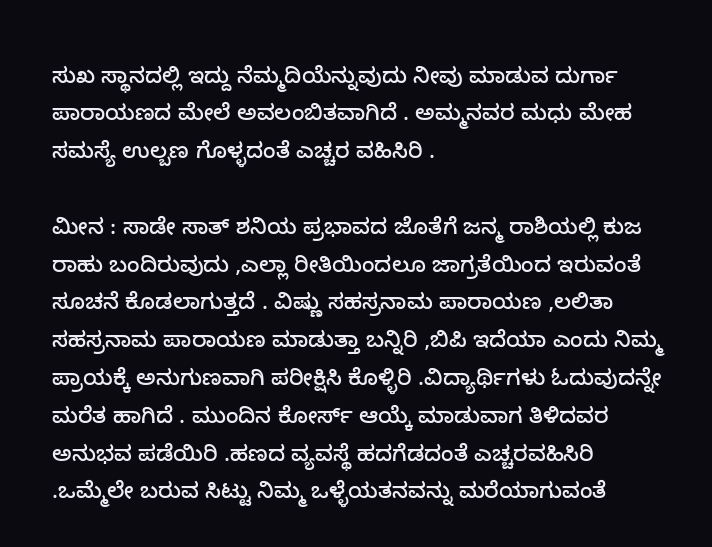ಸುಖ ಸ್ಥಾನದಲ್ಲಿ ಇದ್ದು ನೆಮ್ಮದಿಯೆನ್ನುವುದು ನೀವು ಮಾಡುವ ದುರ್ಗಾ ಪಾರಾಯಣದ ಮೇಲೆ ಅವಲಂಬಿತವಾಗಿದೆ . ಅಮ್ಮನವರ ಮಧು ಮೇಹ ಸಮಸ್ಯೆ ಉಲ್ಬಣ ಗೊಳ್ಳದಂತೆ ಎಚ್ಚರ ವಹಿಸಿರಿ .

ಮೀನ : ಸಾಡೇ ಸಾತ್ ಶನಿಯ ಪ್ರಭಾವದ ಜೊತೆಗೆ ಜನ್ಮ ರಾಶಿಯಲ್ಲಿ ಕುಜ ರಾಹು ಬಂದಿರುವುದು ,ಎಲ್ಲಾ ರೀತಿಯಿಂದಲೂ ಜಾಗ್ರತೆಯಿಂದ ಇರುವಂತೆ ಸೂಚನೆ ಕೊಡಲಾಗುತ್ತದೆ . ವಿಷ್ಣು ಸಹಸ್ರನಾಮ ಪಾರಾಯಣ ,ಲಲಿತಾ ಸಹಸ್ರನಾಮ ಪಾರಾಯಣ ಮಾಡುತ್ತಾ ಬನ್ನಿರಿ ,ಬಿಪಿ ಇದೆಯಾ ಎಂದು ನಿಮ್ಮ ಪ್ರಾಯಕ್ಕೆ ಅನುಗುಣವಾಗಿ ಪರೀಕ್ಷಿಸಿ ಕೊಳ್ಳಿರಿ .ವಿದ್ಯಾರ್ಥಿಗಳು ಓದುವುದನ್ನೇ ಮರೆತ ಹಾಗಿದೆ . ಮುಂದಿನ ಕೋರ್ಸ್ ಆಯ್ಕೆ ಮಾಡುವಾಗ ತಿಳಿದವರ ಅನುಭವ ಪಡೆಯಿರಿ .ಹಣದ ವ್ಯವಸ್ಥೆ ಹದಗೆಡದಂತೆ ಎಚ್ಚರವಹಿಸಿರಿ .ಒಮ್ಮೆಲೇ ಬರುವ ಸಿಟ್ಟು ನಿಮ್ಮ ಒಳ್ಳೆಯತನವನ್ನು ಮರೆಯಾಗುವಂತೆ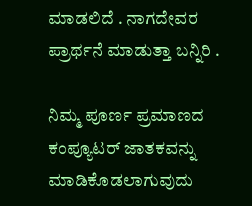ಮಾಡಲಿದೆ . ನಾಗದೇವರ ಪ್ರಾರ್ಥನೆ ಮಾಡುತ್ತಾ ಬನ್ನಿರಿ .

ನಿಮ್ಮ ಪೂರ್ಣ ಪ್ರಮಾಣದ ಕಂಪ್ಯೂಟರ್ ಜಾತಕವನ್ನು ಮಾಡಿಕೊಡಲಾಗುವುದು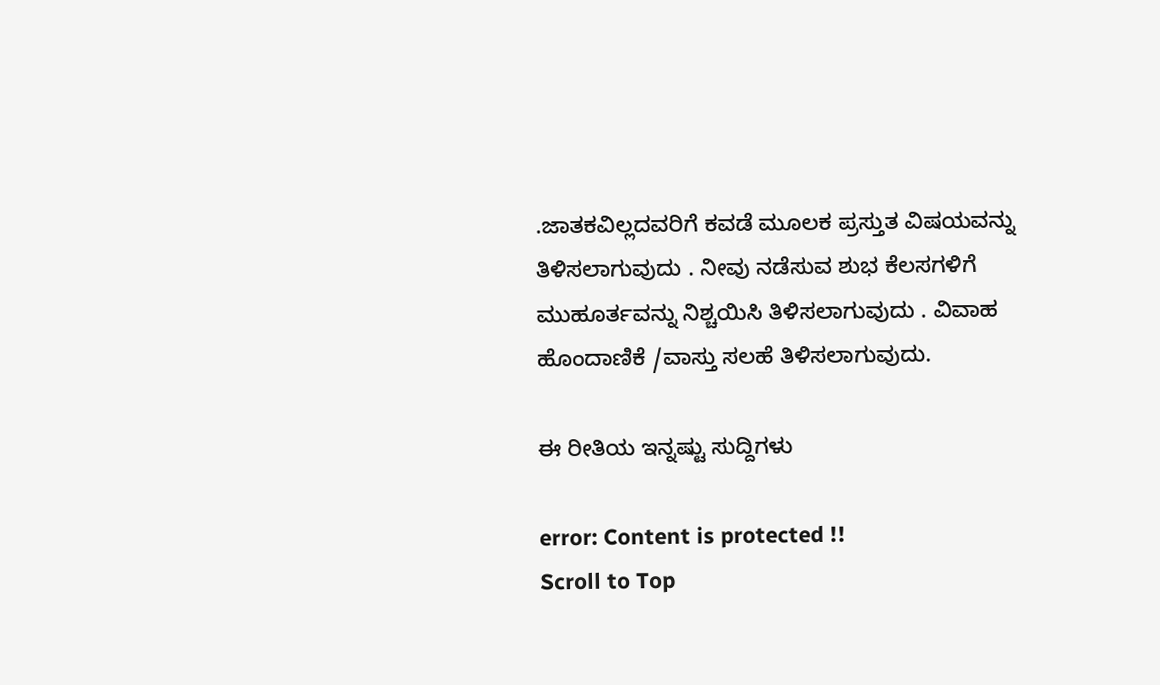.ಜಾತಕವಿಲ್ಲದವರಿಗೆ ಕವಡೆ ಮೂಲಕ ಪ್ರಸ್ತುತ ವಿಷಯವನ್ನು ತಿಳಿಸಲಾಗುವುದು . ನೀವು ನಡೆಸುವ ಶುಭ ಕೆಲಸಗಳಿಗೆ ಮುಹೂರ್ತವನ್ನು ನಿಶ್ಚಯಿಸಿ ತಿಳಿಸಲಾಗುವುದು . ವಿವಾಹ ಹೊಂದಾಣಿಕೆ /ವಾಸ್ತು ಸಲಹೆ ತಿಳಿಸಲಾಗುವುದು.

ಈ ರೀತಿಯ ಇನ್ನಷ್ಟು ಸುದ್ದಿಗಳು

error: Content is protected !!
Scroll to Top